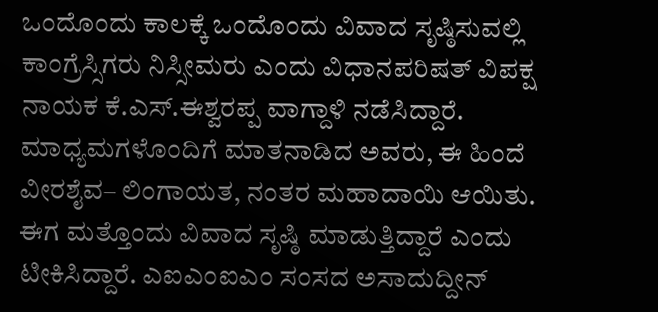ಒಂದೊಂದು ಕಾಲಕ್ಕೆ ಒಂದೊಂದು ವಿವಾದ ಸೃಷ್ಠಿಸುವಲ್ಲಿ ಕಾಂಗ್ರೆಸ್ಸಿಗರು ನಿಸ್ಸೀಮರು ಎಂದು ವಿಧಾನಪರಿಷತ್ ವಿಪಕ್ಷ ನಾಯಕ ಕೆ.ಎಸ್.ಈಶ್ವರಪ್ಪ ವಾಗ್ದಾಳಿ ನಡೆಸಿದ್ದಾರೆ. ಮಾಧ್ಯಮಗಳೊಂದಿಗೆ ಮಾತನಾಡಿದ ಅವರು, ಈ ಹಿಂದೆ ವೀರಶೈವ– ಲಿಂಗಾಯತ, ನಂತರ ಮಹಾದಾಯಿ ಆಯಿತು. ಈಗ ಮತ್ತೊಂದು ವಿವಾದ ಸೃಷ್ಠಿ ಮಾಡುತ್ತಿದ್ದಾರೆ ಎಂದು ಟೀಕಿಸಿದ್ದಾರೆ. ಎಐಎಂಐಎಂ ಸಂಸದ ಅಸಾದುದ್ದೀನ್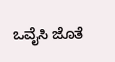ಒವೈಸಿ ಜೊತೆ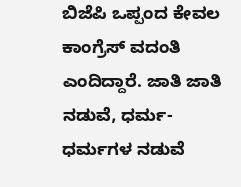ಬಿಜೆಪಿ ಒಪ್ಪಂದ ಕೇವಲ ಕಾಂಗ್ರೆಸ್ ವದಂತಿ ಎಂದಿದ್ದಾರೆ. ಜಾತಿ ಜಾತಿ ನಡುವೆ, ಧರ್ಮ-ಧರ್ಮಗಳ ನಡುವೆ